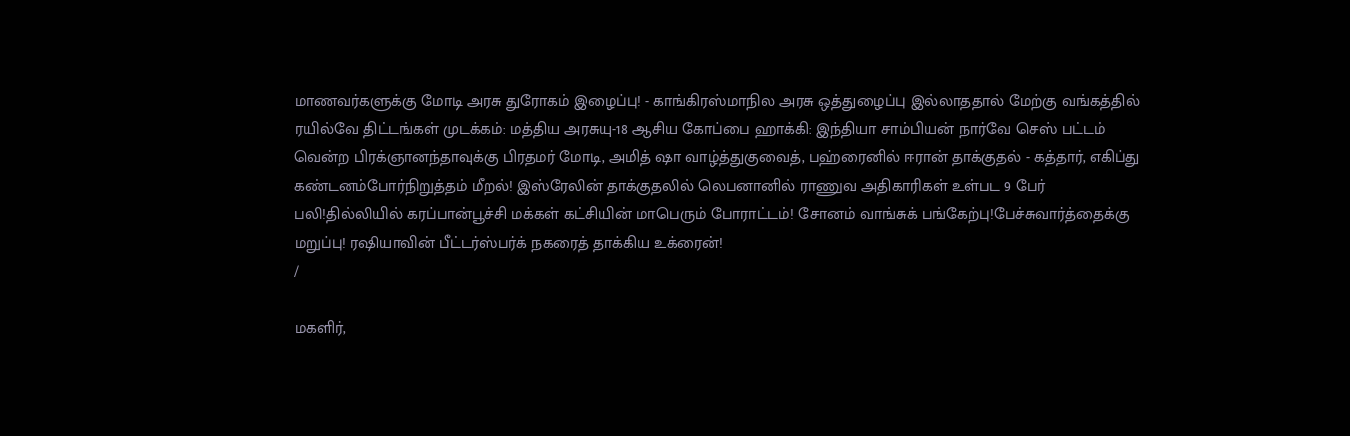மாணவர்களுக்கு மோடி அரசு துரோகம் இழைப்பு! - காங்கிரஸ்மாநில அரசு ஒத்துழைப்பு இல்லாததால் மேற்கு வங்கத்தில் ரயில்வே திட்டங்கள் முடக்கம்: மத்திய அரசுயு-18 ஆசிய கோப்பை ஹாக்கி: இந்தியா சாம்பியன் நார்வே செஸ் பட்டம் வென்ற பிரக்ஞானந்தாவுக்கு பிரதமர் மோடி, அமித் ஷா வாழ்த்துகுவைத், பஹ்ரைனில் ஈரான் தாக்குதல் - கத்தார், எகிப்து கண்டனம்போர்நிறுத்தம் மீறல்! இஸ்ரேலின் தாக்குதலில் லெபனானில் ராணுவ அதிகாரிகள் உள்பட 9 பேர் பலி!தில்லியில் கரப்பான்பூச்சி மக்கள் கட்சியின் மாபெரும் போராட்டம்! சோனம் வாங்சுக் பங்கேற்பு!பேச்சுவார்த்தைக்கு மறுப்பு! ரஷியாவின் பீட்டர்ஸ்பர்க் நகரைத் தாக்கிய உக்ரைன்!
/

மகளிர்,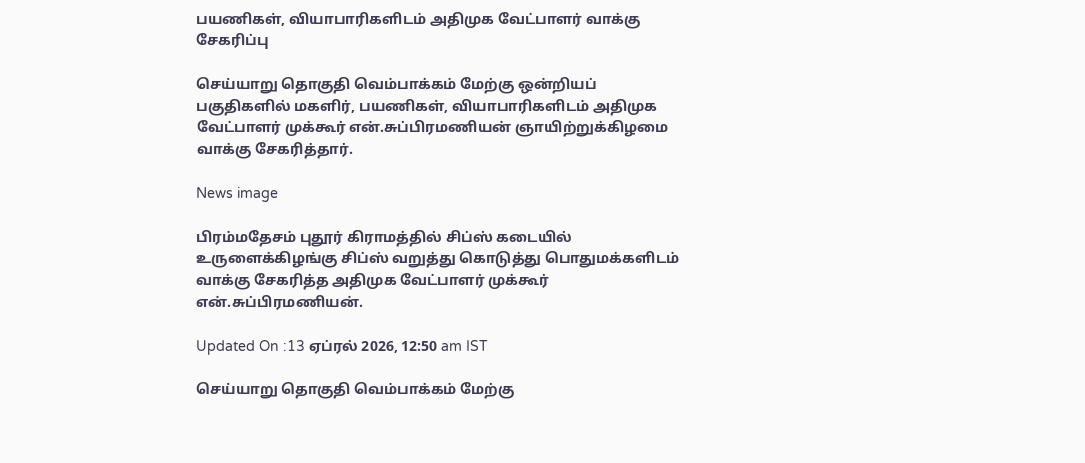பயணிகள், வியாபாரிகளிடம் அதிமுக வேட்பாளர் வாக்கு சேகரிப்பு

செய்யாறு தொகுதி வெம்பாக்கம் மேற்கு ஒன்றியப் பகுதிகளில் மகளிர், பயணிகள், வியாபாரிகளிடம் அதிமுக வேட்பாளர் முக்கூர் என்.சுப்பிரமணியன் ஞாயிற்றுக்கிழமை வாக்கு சேகரித்தார்.

News image

பிரம்மதேசம் புதூர் கிராமத்தில் சிப்ஸ் கடையில் உருளைக்கிழங்கு சிப்ஸ் வறுத்து கொடுத்து பொதுமக்களிடம் வாக்கு சேகரித்த அதிமுக வேட்பாளர் முக்கூர் என்.சுப்பிரமணியன்.

Updated On :13 ஏப்ரல் 2026, 12:50 am IST

செய்யாறு தொகுதி வெம்பாக்கம் மேற்கு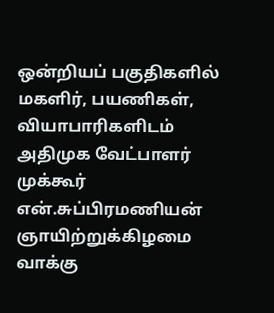ஒன்றியப் பகுதிகளில் மகளிர், பயணிகள், வியாபாரிகளிடம் அதிமுக வேட்பாளர் முக்கூர் என்.சுப்பிரமணியன் ஞாயிற்றுக்கிழமை வாக்கு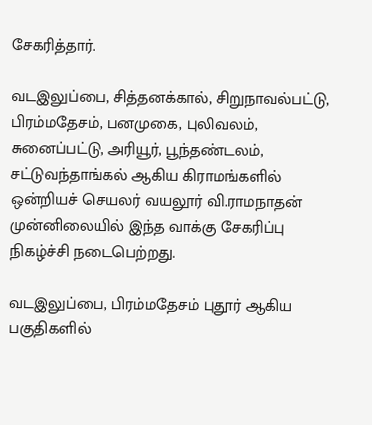சேகரித்தார்.

வடஇலுப்பை, சித்தனக்கால், சிறுநாவல்பட்டு, பிரம்மதேசம், பனமுகை, புலிவலம், சுனைப்பட்டு, அரியூர், பூந்தண்டலம், சட்டுவந்தாங்கல் ஆகிய கிராமங்களில் ஒன்றியச் செயலர் வயலூர் வி.ராமநாதன் முன்னிலையில் இந்த வாக்கு சேகரிப்பு நிகழ்ச்சி நடைபெற்றது.

வடஇலுப்பை, பிரம்மதேசம் புதூர் ஆகிய பகுதிகளில்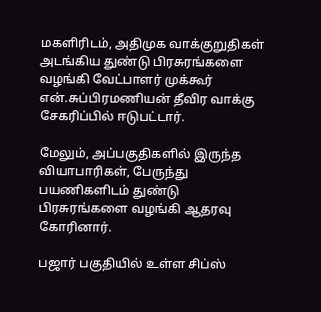மகளிரிடம், அதிமுக வாக்குறுதிகள் அடங்கிய துண்டு பிரசுரங்களை வழங்கி வேட்பாளர் முக்கூர் என்.சுப்பிரமணியன் தீவிர வாக்கு சேகரிப்பில் ஈடுபட்டார்.

மேலும், அப்பகுதிகளில் இருந்த வியாபாரிகள், பேருந்து பயணிகளிடம் துண்டு பிரசுரங்களை வழங்கி ஆதரவு கோரினார்.

பஜார் பகுதியில் உள்ள சிப்ஸ்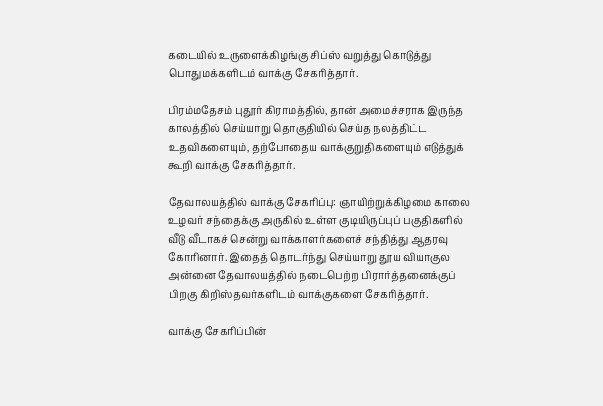கடையில் உருளைக்கிழங்கு சிப்ஸ் வறுத்து கொடுத்து பொதுமக்களிடம் வாக்கு சேகரித்தார்.

பிரம்மதேசம் புதூர் கிராமத்தில், தான் அமைச்சராக இருந்த காலத்தில் செய்யாறு தொகுதியில் செய்த நலத்திட்ட உதவிகளையும், தற்போதைய வாக்குறுதிகளையும் எடுத்துக் கூறி வாக்கு சேகரித்தார்.

தேவாலயத்தில் வாக்கு சேகரிப்பு: ஞாயிற்றுக்கிழமை காலை உழவர் சந்தைக்கு அருகில் உள்ள குடியிருப்புப் பகுதிகளில் வீடு வீடாகச் சென்று வாக்காளர்களைச் சந்தித்து ஆதரவு கோரினார். இதைத் தொடர்ந்து செய்யாறு தூய வியாகுல அன்னை தேவாலயத்தில் நடைபெற்ற பிரார்த்தனைக்குப் பிறகு கிறிஸ்தவர்களிடம் வாக்குகளை சேகரித்தார்.

வாக்கு சேகரிப்பின்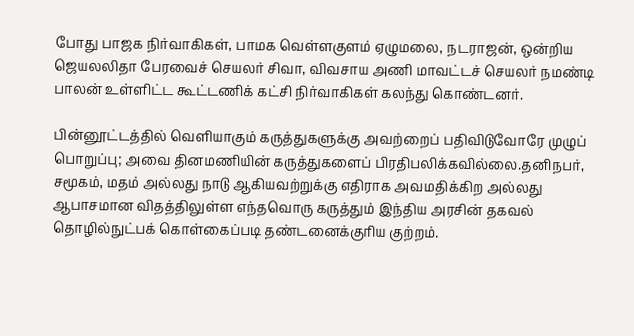போது பாஜக நிர்வாகிகள், பாமக வெள்ளகுளம் ஏழுமலை, நடராஜன், ஒன்றிய ஜெயலலிதா பேரவைச் செயலர் சிவா, விவசாய அணி மாவட்டச் செயலர் நமண்டி பாலன் உள்ளிட்ட கூட்டணிக் கட்சி நிர்வாகிகள் கலந்து கொண்டனர்.

பின்னூட்டத்தில் வெளியாகும் கருத்துகளுக்கு அவற்றைப் பதிவிடுவோரே முழுப் பொறுப்பு; அவை தினமணியின் கருத்துகளைப் பிரதிபலிக்கவில்லை.தனிநபர், சமூகம், மதம் அல்லது நாடு ஆகியவற்றுக்கு எதிராக அவமதிக்கிற அல்லது ஆபாசமான விதத்திலுள்ள எந்தவொரு கருத்தும் இந்திய அரசின் தகவல் தொழில்நுட்பக் கொள்கைப்படி தண்டனைக்குரிய குற்றம்.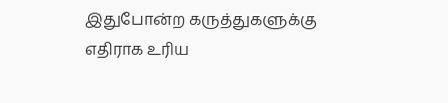இதுபோன்ற கருத்துகளுக்கு எதிராக உரிய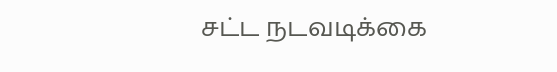சட்ட நடவடிக்கை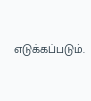எடுக்கப்படும்.